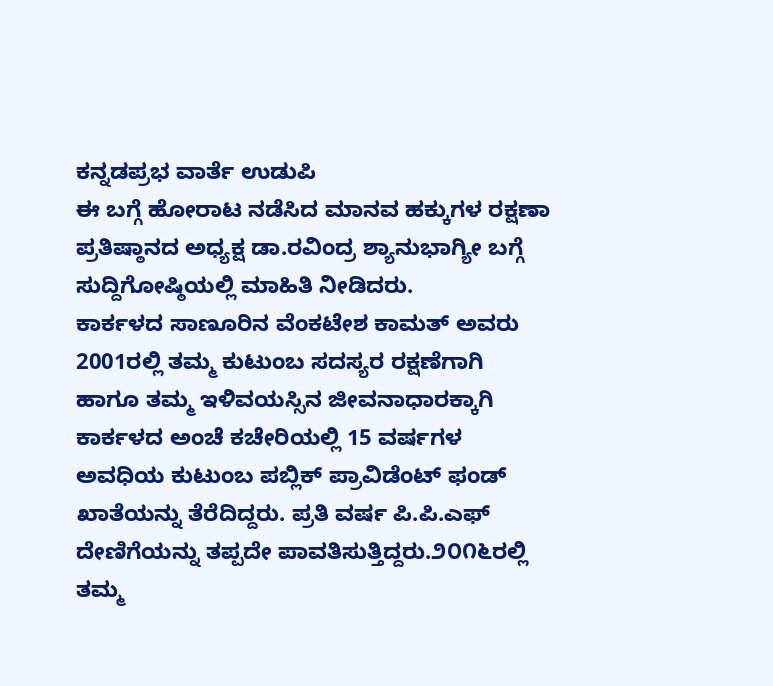ಕನ್ನಡಪ್ರಭ ವಾರ್ತೆ ಉಡುಪಿ
ಈ ಬಗ್ಗೆ ಹೋರಾಟ ನಡೆಸಿದ ಮಾನವ ಹಕ್ಕುಗಳ ರಕ್ಷಣಾ ಪ್ರತಿಷ್ಠಾನದ ಅಧ್ಯಕ್ಷ ಡಾ.ರವಿಂದ್ರ ಶ್ಯಾನುಭಾಗ್ಯೀ ಬಗ್ಗೆ ಸುದ್ದಿಗೋಷ್ಠಿಯಲ್ಲಿ ಮಾಹಿತಿ ನೀಡಿದರು.
ಕಾರ್ಕಳದ ಸಾಣೂರಿನ ವೆಂಕಟೇಶ ಕಾಮತ್ ಅವರು 2001ರಲ್ಲಿ ತಮ್ಮ ಕುಟುಂಬ ಸದಸ್ಯರ ರಕ್ಷಣೆಗಾಗಿ ಹಾಗೂ ತಮ್ಮ ಇಳಿವಯಸ್ಸಿನ ಜೀವನಾಧಾರಕ್ಕಾಗಿ ಕಾರ್ಕಳದ ಅಂಚೆ ಕಚೇರಿಯಲ್ಲಿ 15 ವರ್ಷಗಳ ಅವಧಿಯ ಕುಟುಂಬ ಪಬ್ಲಿಕ್ ಪ್ರಾವಿಡೆಂಟ್ ಫಂಡ್ ಖಾತೆಯನ್ನು ತೆರೆದಿದ್ದರು. ಪ್ರತಿ ವರ್ಷ ಪಿ.ಪಿ.ಎಫ್ ದೇಣಿಗೆಯನ್ನು ತಪ್ಪದೇ ಪಾವತಿಸುತ್ತಿದ್ದರು.೨೦೧೬ರಲ್ಲಿ ತಮ್ಮ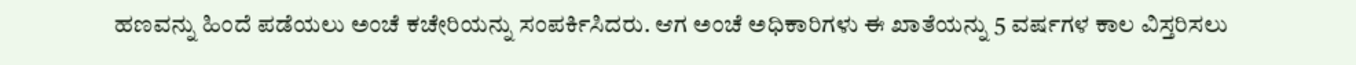ಹಣವನ್ನು ಹಿಂದೆ ಪಡೆಯಲು ಅಂಚೆ ಕಚೇರಿಯನ್ನು ಸಂಪರ್ಕಿಸಿದರು. ಆಗ ಅಂಚೆ ಅಧಿಕಾರಿಗಳು ಈ ಖಾತೆಯನ್ನು 5 ವರ್ಷಗಳ ಕಾಲ ವಿಸ್ತರಿಸಲು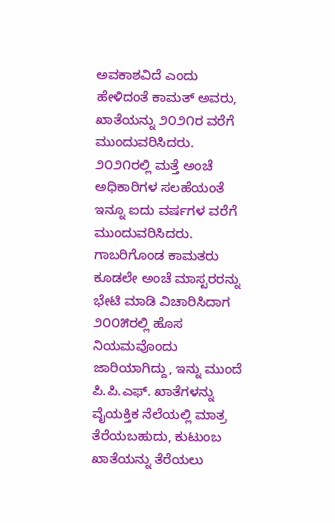ಅವಕಾಶವಿದೆ ಎಂದು ಹೇಳಿದಂತೆ ಕಾಮತ್ ಅವರು, ಖಾತೆಯನ್ನು ೨೦೨೧ರ ವರೆಗೆ ಮುಂದುವರಿಸಿದರು. ೨೦೨೧ರಲ್ಲಿ ಮತ್ತೆ ಅಂಚೆ ಅಧಿಕಾರಿಗಳ ಸಲಹೆಯಂತೆ ಇನ್ನೂ ಐದು ವರ್ಷಗಳ ವರೆಗೆ ಮುಂದುವರಿಸಿದರು.
ಗಾಬರಿಗೊಂಡ ಕಾಮತರು ಕೂಡಲೇ ಅಂಚೆ ಮಾಸ್ಟರರನ್ನು ಭೇಟಿ ಮಾಡಿ ವಿಚಾರಿಸಿದಾಗ ೨೦೦೫ರಲ್ಲಿ ಹೊಸ ನಿಯಮವೊಂದು ಜಾರಿಯಾಗಿದ್ದು, ಇನ್ನು ಮುಂದೆ ಪಿ.ಪಿ.ಎಫ್. ಖಾತೆಗಳನ್ನು ವೈಯಕ್ತಿಕ ನೆಲೆಯಲ್ಲಿ ಮಾತ್ರ ತೆರೆಯಬಹುದು, ಕುಟುಂಬ ಖಾತೆಯನ್ನು ತೆರೆಯಲು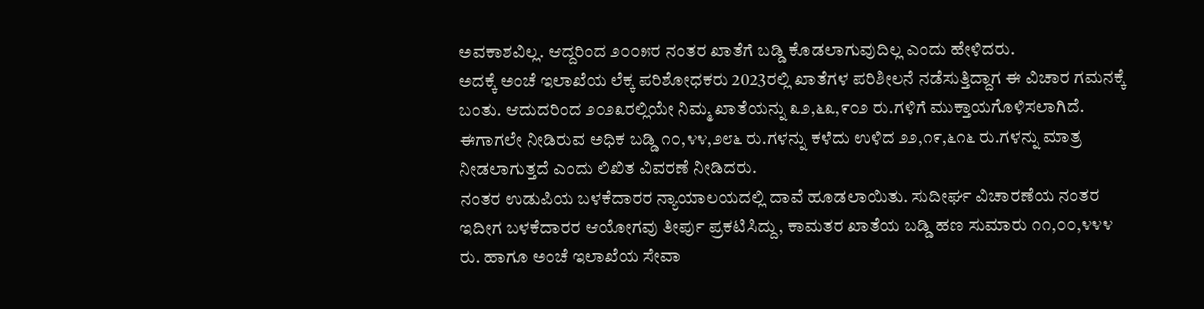ಅವಕಾಶವಿಲ್ಲ. ಆದ್ದರಿಂದ ೨೦೦೫ರ ನಂತರ ಖಾತೆಗೆ ಬಡ್ಡಿ ಕೊಡಲಾಗುವುದಿಲ್ಲ ಎಂದು ಹೇಳಿದರು.
ಅದಕ್ಕೆ ಅಂಚೆ ಇಲಾಖೆಯ ಲೆಕ್ಕ ಪರಿಶೋಧಕರು 2023ರಲ್ಲಿ ಖಾತೆಗಳ ಪರಿಶೀಲನೆ ನಡೆಸುತ್ತಿದ್ದಾಗ ಈ ವಿಚಾರ ಗಮನಕ್ಕೆ ಬಂತು. ಆದುದರಿಂದ ೨೦೨೩ರಲ್ಲಿಯೇ ನಿಮ್ಮ ಖಾತೆಯನ್ನು ೩೨,೬೩,೯೦೨ ರು.ಗಳಿಗೆ ಮುಕ್ತಾಯಗೊಳಿಸಲಾಗಿದೆ. ಈಗಾಗಲೇ ನೀಡಿರುವ ಅಧಿಕ ಬಡ್ಡಿ ೧೦,೪೪,೨೮೬ ರು.ಗಳನ್ನು ಕಳೆದು ಉಳಿದ ೨೨,೧೯,೬೧೬ ರು.ಗಳನ್ನು ಮಾತ್ರ ನೀಡಲಾಗುತ್ತದೆ ಎಂದು ಲಿಖಿತ ವಿವರಣೆ ನೀಡಿದರು.
ನಂತರ ಉಡುಪಿಯ ಬಳಕೆದಾರರ ನ್ಯಾಯಾಲಯದಲ್ಲಿ ದಾವೆ ಹೂಡಲಾಯಿತು. ಸುದೀರ್ಘ ವಿಚಾರಣೆಯ ನಂತರ ಇದೀಗ ಬಳಕೆದಾರರ ಆಯೋಗವು ತೀರ್ಪು ಪ್ರಕಟಿಸಿದ್ದು, ಕಾಮತರ ಖಾತೆಯ ಬಡ್ಡಿ ಹಣ ಸುಮಾರು ೧೧,೦೦,೪೪೪ ರು. ಹಾಗೂ ಅಂಚೆ ಇಲಾಖೆಯ ಸೇವಾ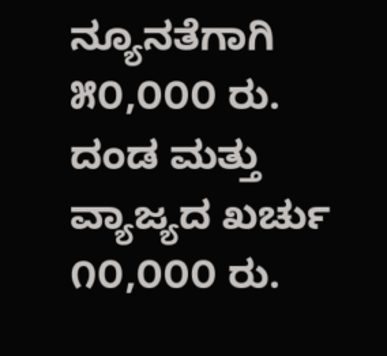ನ್ಯೂನತೆಗಾಗಿ ೫೦,೦೦೦ ರು. ದಂಡ ಮತ್ತು ವ್ಯಾಜ್ಯದ ಖರ್ಚು ೧೦,೦೦೦ ರು.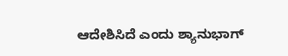ಆದೇಶಿಸಿದೆ ಎಂದು ಶ್ಯಾನುಭಾಗ್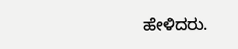ಹೇಳಿದರು.